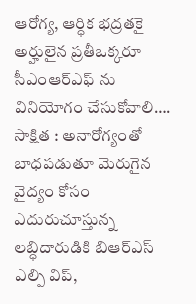ఆరోగ్య, ఆర్ధిక భద్రతకై అర్హులైన ప్రతీఒక్కరూ సీఎంఆర్ఎఫ్ ను వినియోగం చేసుకోవాలి….
సాక్షిత : అనారోగ్యంతో బాధపడుతూ మెరుగైన వైద్యం కోసం ఎదురుచూస్తున్న లబ్ధిదారుడికి బిఆర్ఎస్ ఎల్పి విప్,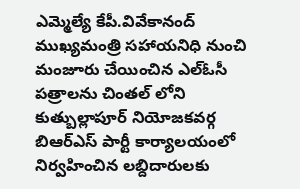ఎమ్మెల్యే కేపీ.వివేకానంద్ ముఖ్యమంత్రి సహాయనిధి నుంచి మంజూరు చేయించిన ఎల్ఓసీ పత్రాలను చింతల్ లోని కుత్బుల్లాపూర్ నియోజకవర్గ బిఆర్ఎస్ పార్టీ కార్యాలయంలో నిర్వహించిన లబ్దిదారులకు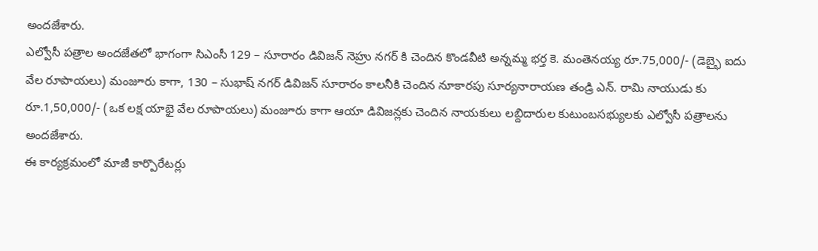అందజేశారు.
ఎల్వోసీ పత్రాల అందజేతలో భాగంగా సిఎంసీ 129 – సూరారం డివిజన్ నెహ్రు నగర్ కి చెందిన కొండవీటి అన్నమ్మ భర్త కె. మంతెనయ్య రూ.75,000/- (డెబ్భై ఐదు వేల రూపాయలు) మంజూరు కాగా, 130 – సుభాష్ నగర్ డివిజన్ సూరారం కాలనీకి చెందిన నూకారపు సూర్యనారాయణ తండ్రి ఎన్. రామి నాయుడు కు రూ.1,50,000/- (ఒక లక్ష యాభై వేల రూపాయలు) మంజూరు కాగా ఆయా డివిజన్లకు చెందిన నాయకులు లబ్దిదారుల కుటుంబసభ్యులకు ఎల్వోసీ పత్రాలను అందజేశారు.
ఈ కార్యక్రమంలో మాజీ కార్పొరేటర్లు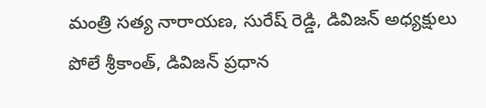మంత్రి సత్య నారాయణ, సురేష్ రెడ్డి, డివిజన్ అధ్యక్షులు పోలే శ్రీకాంత్, డివిజన్ ప్రధాన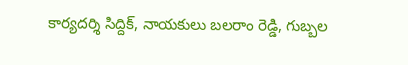కార్యదర్శి సిద్దిక్, నాయకులు బలరాం రెడ్డి, గుబ్బల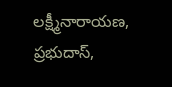లక్ష్మీనారాయణ, ప్రభుదాస్,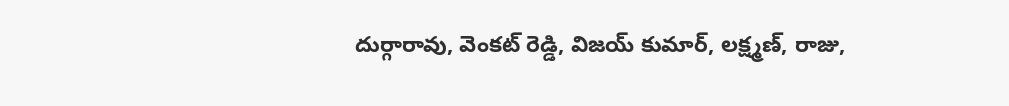దుర్గారావు, వెంకట్ రెడ్డి, విజయ్ కుమార్, లక్ష్మణ్, రాజు,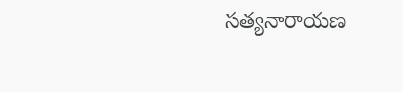సత్యనారాయణ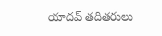యాదవ్ తదితరులు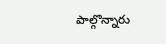పాల్గొన్నారు